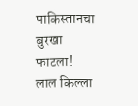पाकिस्तानचा बुरखा फाटला! लाल किल्ला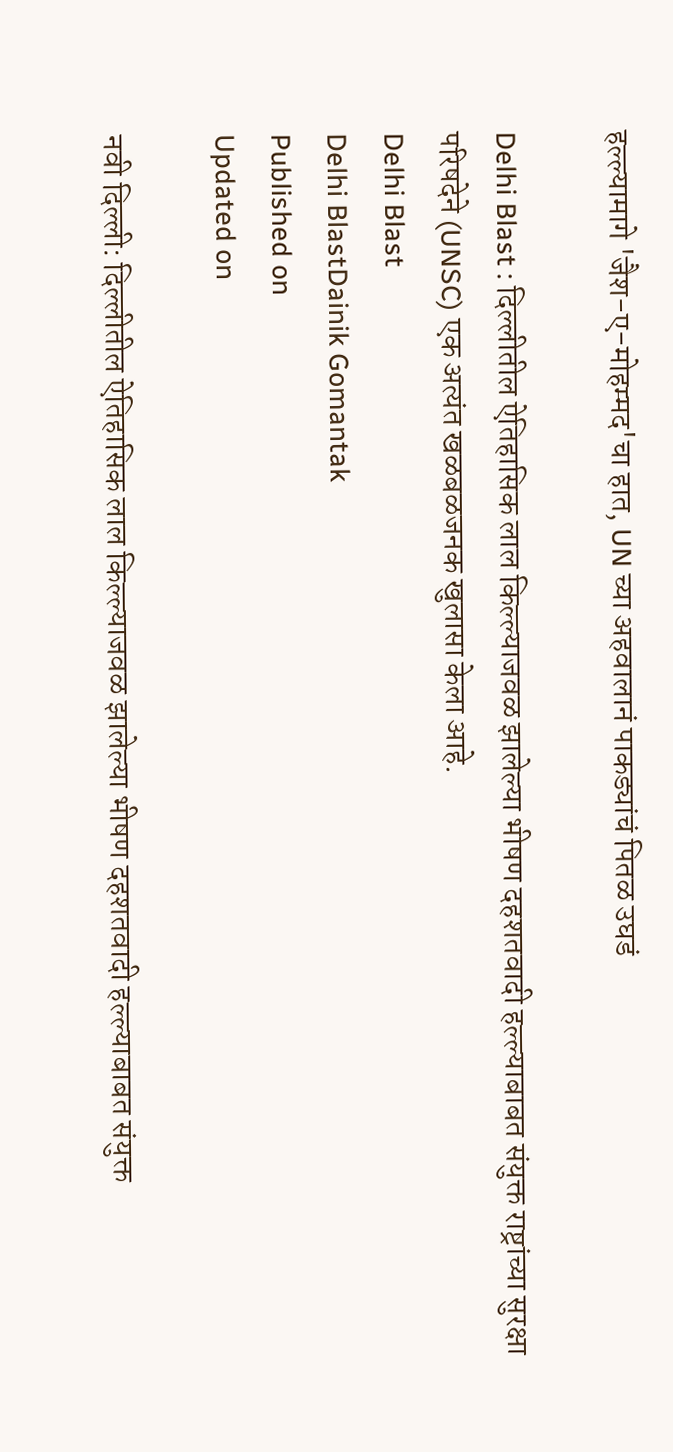हल्ल्यामागे 'जैश-ए-मोहम्मद'चा हात, UN च्या अहवालानं पाकड्यांचं पितळ उघडं

Delhi Blast : दिल्लीतील ऐतिहासिक लाल किल्ल्याजवळ झालेल्या भीषण दहशतवादी हल्ल्याबाबत संयुक्त राष्ट्रांच्या सुरक्षा परिषदेने (UNSC) एक अत्यंत खळबळजनक खुलासा केला आहे.
Delhi Blast
Delhi BlastDainik Gomantak
Published on
Updated on

नवी दिल्ली: दिल्लीतील ऐतिहासिक लाल किल्ल्याजवळ झालेल्या भीषण दहशतवादी हल्ल्याबाबत संयुक्त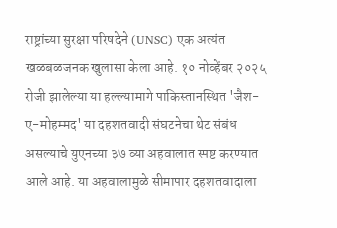राष्ट्रांच्या सुरक्षा परिषदेने (UNSC) एक अत्यंत खळबळजनक खुलासा केला आहे. १० नोव्हेंबर २०२५ रोजी झालेल्या या हल्ल्यामागे पाकिस्तानस्थित 'जैश-ए-मोहम्मद' या दहशतवादी संघटनेचा थेट संबंध असल्याचे युएनच्या ३७ व्या अहवालात स्पष्ट करण्यात आले आहे. या अहवालामुळे सीमापार दहशतवादाला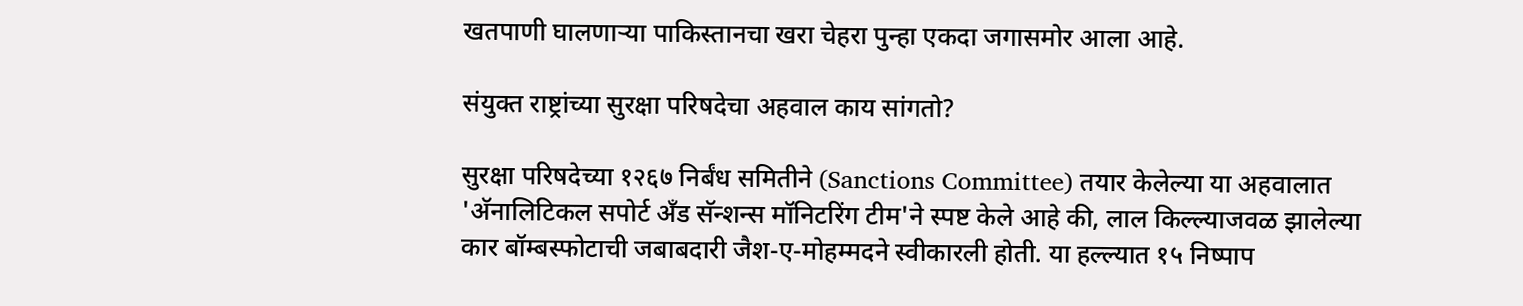खतपाणी घालणाऱ्या पाकिस्तानचा खरा चेहरा पुन्हा एकदा जगासमोर आला आहे.

संयुक्त राष्ट्रांच्या सुरक्षा परिषदेचा अहवाल काय सांगतो?

सुरक्षा परिषदेच्या १२६७ निर्बंध समितीने (Sanctions Committee) तयार केलेल्या या अहवालात 'अ‍ॅनालिटिकल सपोर्ट अँड सॅन्शन्स मॉनिटरिंग टीम'ने स्पष्ट केले आहे की, लाल किल्ल्याजवळ झालेल्या कार बॉम्बस्फोटाची जबाबदारी जैश-ए-मोहम्मदने स्वीकारली होती. या हल्ल्यात १५ निष्पाप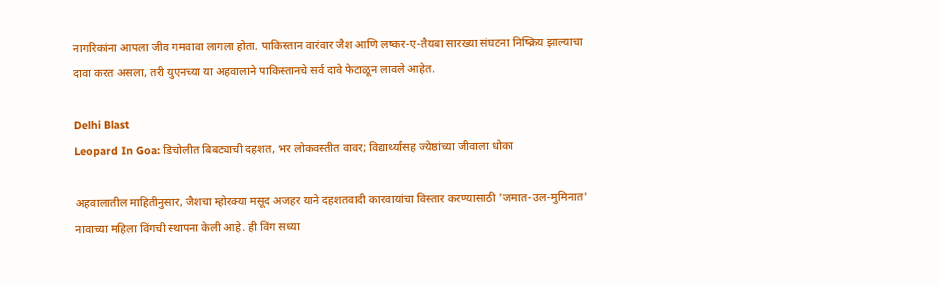नागरिकांना आपला जीव गमवावा लागला होता. पाकिस्तान वारंवार जैश आणि लष्कर-ए-तैयबा सारख्या संघटना निष्क्रिय झाल्याचा दावा करत असला, तरी युएनच्या या अहवालाने पाकिस्तानचे सर्व दावे फेटाळून लावले आहेत.

Delhi Blast
Leopard In Goa: डिचोलीत बिबट्याची दहशत, भर लोकवस्तीत वावर; विद्यार्थ्यांसह ज्येष्ठांच्या जीवाला धोका

अहवालातील माहितीनुसार, जैशचा म्होरक्या मसूद अजहर याने दहशतवादी कारवायांचा विस्तार करण्यासाठी 'जमात-उल-मुमिनात' नावाच्या महिला विंगची स्थापना केली आहे. ही विंग सध्या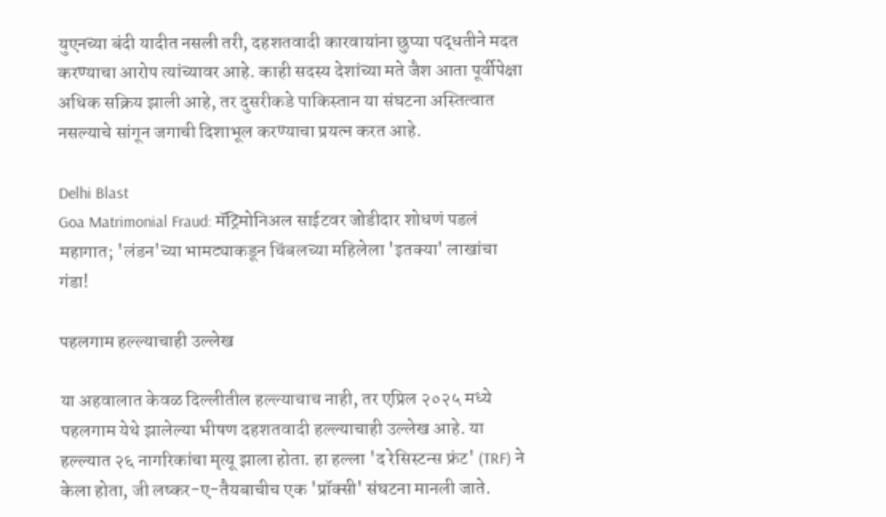युएनच्या बंदी यादीत नसली तरी, दहशतवादी कारवायांना छुप्या पद्धतीने मदत करण्याचा आरोप त्यांच्यावर आहे. काही सदस्य देशांच्या मते जैश आता पूर्वीपेक्षा अधिक सक्रिय झाली आहे, तर दुसरीकडे पाकिस्तान या संघटना अस्तित्वात नसल्याचे सांगून जगाची दिशाभूल करण्याचा प्रयत्न करत आहे.

Delhi Blast
Goa Matrimonial Fraud: मॅट्रिमोनिअल साईटवर जोडीदार शोधणं पडलं महागात; 'लंडन'च्या भामट्याकडून चिंबलच्या महिलेला 'इतक्या' लाखांचा गंडा!

पहलगाम हल्ल्याचाही उल्लेख

या अहवालात केवळ दिल्लीतील हल्ल्याचाच नाही, तर एप्रिल २०२५ मध्ये पहलगाम येथे झालेल्या भीषण दहशतवादी हल्ल्याचाही उल्लेख आहे. या हल्ल्यात २६ नागरिकांचा मृत्यू झाला होता. हा हल्ला 'द रेसिस्टन्स फ्रंट' (TRF) ने केला होता, जी लष्कर-ए-तैयबाचीच एक 'प्रॉक्सी' संघटना मानली जाते.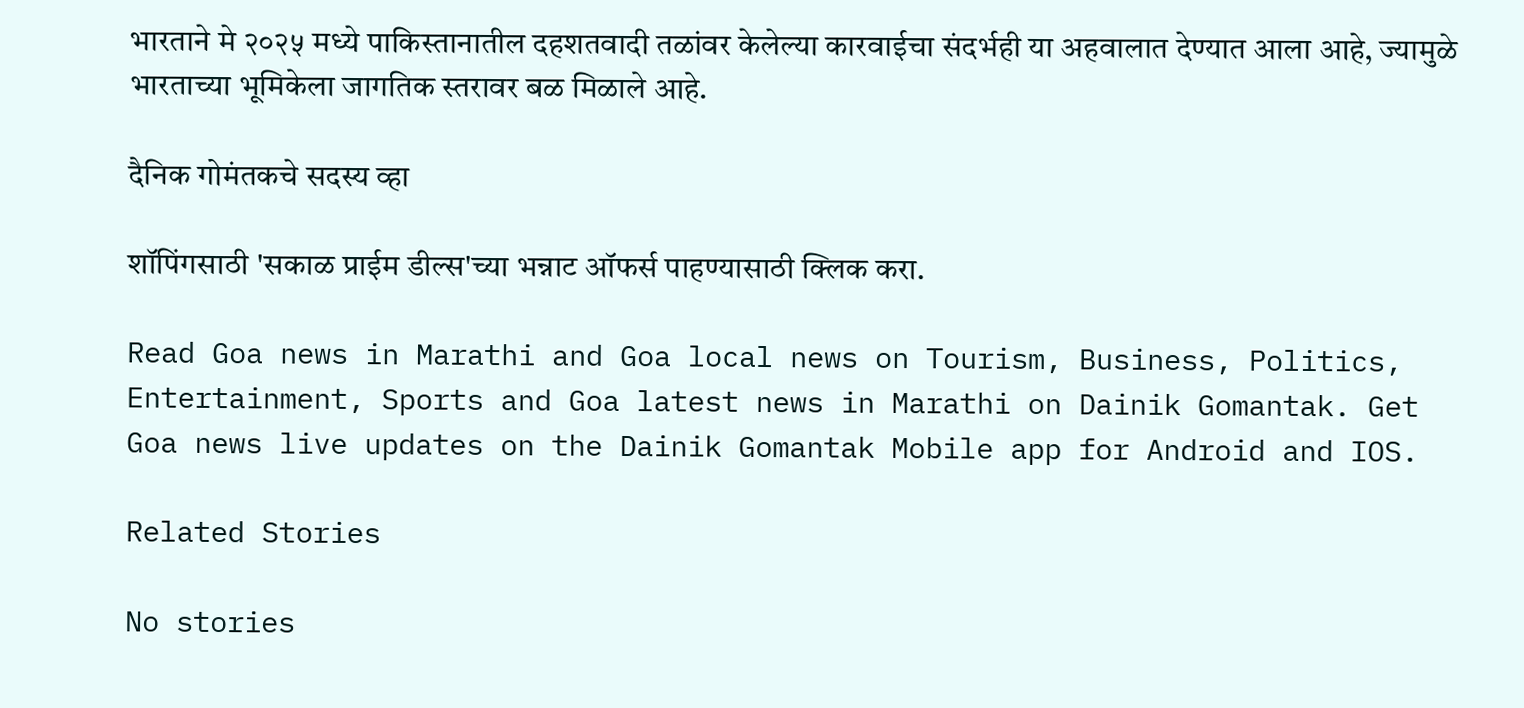भारताने मे २०२५ मध्ये पाकिस्तानातील दहशतवादी तळांवर केलेल्या कारवाईचा संदर्भही या अहवालात देण्यात आला आहे, ज्यामुळे भारताच्या भूमिकेला जागतिक स्तरावर बळ मिळाले आहे.

दैनिक गोमंतकचे सदस्य व्हा

शॉपिंगसाठी 'सकाळ प्राईम डील्स'च्या भन्नाट ऑफर्स पाहण्यासाठी क्लिक करा.

Read Goa news in Marathi and Goa local news on Tourism, Business, Politics, Entertainment, Sports and Goa latest news in Marathi on Dainik Gomantak. Get Goa news live updates on the Dainik Gomantak Mobile app for Android and IOS.

Related Stories

No stories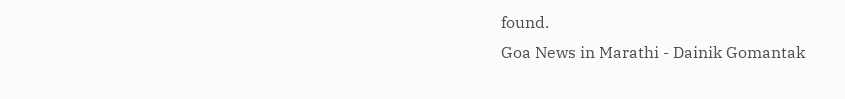found.
Goa News in Marathi - Dainik Gomantak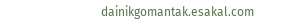dainikgomantak.esakal.com